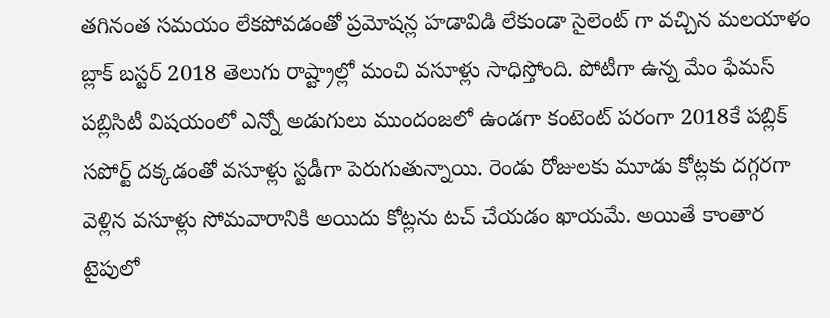తగినంత సమయం లేకపోవడంతో ప్రమోషన్ల హడావిడి లేకుండా సైలెంట్ గా వచ్చిన మలయాళం బ్లాక్ బస్టర్ 2018 తెలుగు రాష్ట్రాల్లో మంచి వసూళ్లు సాధిస్తోంది. పోటీగా ఉన్న మేం ఫేమస్ పబ్లిసిటీ విషయంలో ఎన్నో అడుగులు ముందంజలో ఉండగా కంటెంట్ పరంగా 2018కే పబ్లిక్ సపోర్ట్ దక్కడంతో వసూళ్లు స్టడీగా పెరుగుతున్నాయి. రెండు రోజులకు మూడు కోట్లకు దగ్గరగా వెళ్లిన వసూళ్లు సోమవారానికి అయిదు కోట్లను టచ్ చేయడం ఖాయమే. అయితే కాంతార టైపులో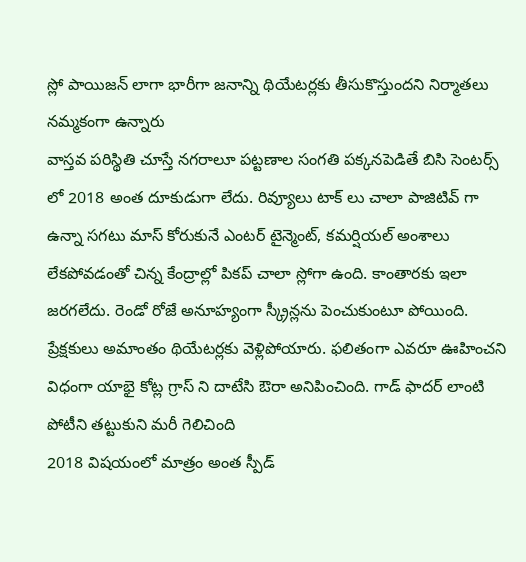స్లో పాయిజన్ లాగా భారీగా జనాన్ని థియేటర్లకు తీసుకొస్తుందని నిర్మాతలు నమ్మకంగా ఉన్నారు
వాస్తవ పరిస్థితి చూస్తే నగరాలూ పట్టణాల సంగతి పక్కనపెడితే బిసి సెంటర్స్ లో 2018 అంత దూకుడుగా లేదు. రివ్యూలు టాక్ లు చాలా పాజిటివ్ గా ఉన్నా సగటు మాస్ కోరుకునే ఎంటర్ టైన్మెంట్, కమర్షియల్ అంశాలు లేకపోవడంతో చిన్న కేంద్రాల్లో పికప్ చాలా స్లోగా ఉంది. కాంతారకు ఇలా జరగలేదు. రెండో రోజే అనూహ్యంగా స్క్రీన్లను పెంచుకుంటూ పోయింది. ప్రేక్షకులు అమాంతం థియేటర్లకు వెళ్లిపోయారు. ఫలితంగా ఎవరూ ఊహించని విధంగా యాభై కోట్ల గ్రాస్ ని దాటేసి ఔరా అనిపించింది. గాడ్ ఫాదర్ లాంటి పోటీని తట్టుకుని మరీ గెలిచింది
2018 విషయంలో మాత్రం అంత స్పీడ్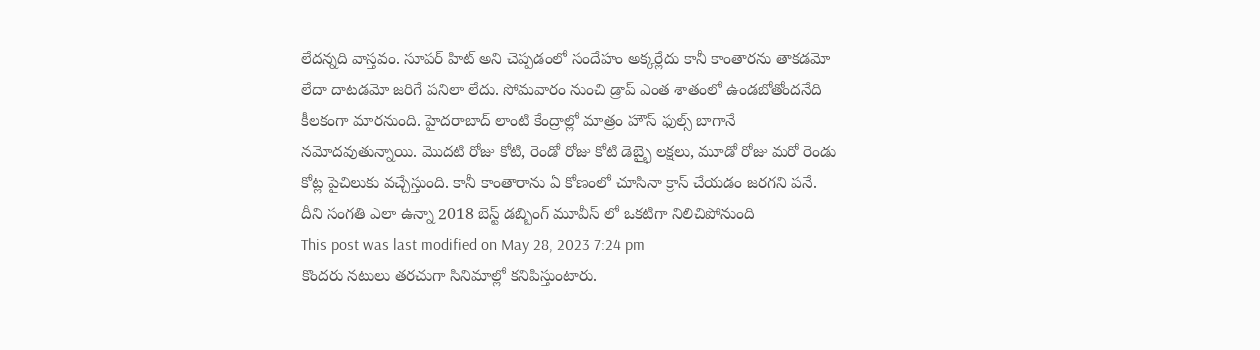లేదన్నది వాస్తవం. సూపర్ హిట్ అని చెప్పడంలో సందేహం అక్కర్లేదు కానీ కాంతారను తాకడమో లేదా దాటడమో జరిగే పనిలా లేదు. సోమవారం నుంచి డ్రాప్ ఎంత శాతంలో ఉండబోతోందనేది కీలకంగా మారనుంది. హైదరాబాద్ లాంటి కేంద్రాల్లో మాత్రం హౌస్ ఫుల్స్ బాగానే నమోదవుతున్నాయి. మొదటి రోజు కోటి, రెండో రోజు కోటి డెబ్భై లక్షలు, మూడో రోజు మరో రెండు కోట్ల పైచిలుకు వచ్చేస్తుంది. కానీ కాంతారాను ఏ కోణంలో చూసినా క్రాస్ చేయడం జరగని పనే. దీని సంగతి ఎలా ఉన్నా 2018 బెస్ట్ డబ్బింగ్ మూవీస్ లో ఒకటిగా నిలిచిపోనుంది
This post was last modified on May 28, 2023 7:24 pm
కొందరు నటులు తరచుగా సినిమాల్లో కనిపిస్తుంటారు.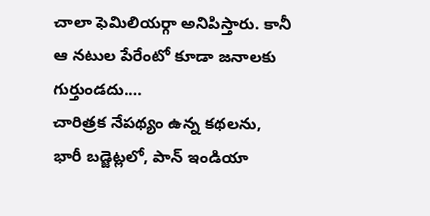చాలా ఫెమిలియర్గా అనిపిస్తారు. కానీ ఆ నటుల పేరేంటో కూడా జనాలకు గుర్తుండదు.…
చారిత్రక నేపథ్యం ఉన్న కథలను, భారీ బడ్జెట్లలో, పాన్ ఇండియా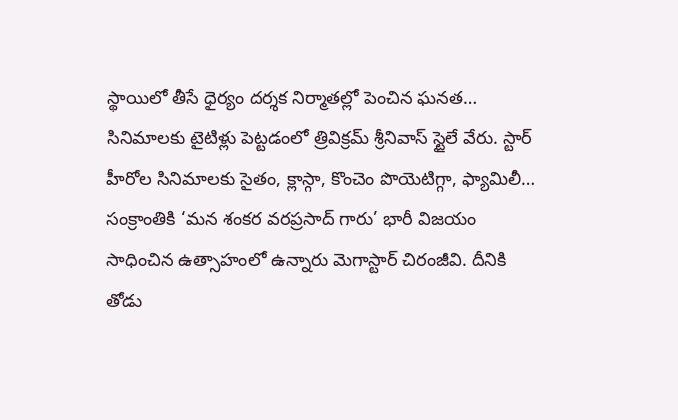స్థాయిలో తీసే ధైర్యం దర్శక నిర్మాతల్లో పెంచిన ఘనత…
సినిమాలకు టైటిళ్లు పెట్టడంలో త్రివిక్రమ్ శ్రీనివాస్ స్టైలే వేరు. స్టార్ హీరోల సినిమాలకు సైతం, క్లాస్గా, కొంచెం పొయెటిగ్గా, ఫ్యామిలీ…
సంక్రాంతికి ‘మన శంకర వరప్రసాద్ గారు’ భారీ విజయం సాధించిన ఉత్సాహంలో ఉన్నారు మెగాస్టార్ చిరంజీవి. దీనికి తోడు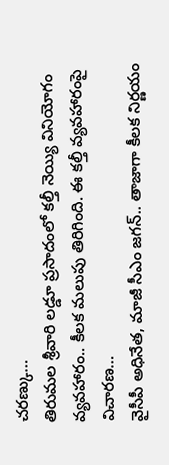చరణ్కు…
తిరుమల శ్రీవారి లడ్డూ ప్రసాదంలో కల్తీ నెయ్యి వినియోగం వ్యవహారం.. కీలక మలుపు తిరిగింది. ఈ కల్తీ వ్యవహారంపై విచారణ…
వైసీపీ అధినేత, మాజీ సీఎం జగన్.. తాజాగా కీలక నిర్ణయం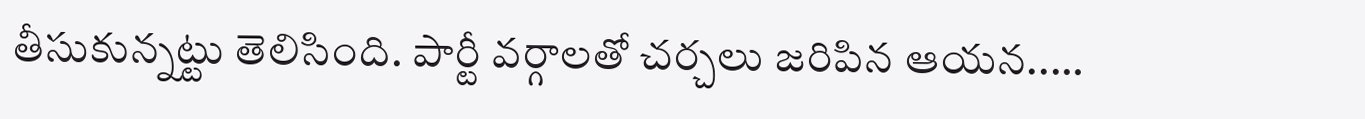తీసుకున్నట్టు తెలిసింది. పార్టీ వర్గాలతో చర్చలు జరిపిన ఆయన..…